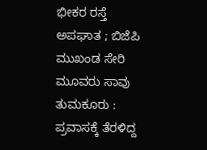ಭೀಕರ ರಸ್ತೆ ಅಪಘಾತ ; ಬಿಜೆಪಿ ಮುಖಂಡ ಸೇರಿ ಮೂವರು ಸಾವು
ತುಮಕೂರು : ಪ್ರವಾಸಕ್ಕೆ ತೆರಳಿದ್ದ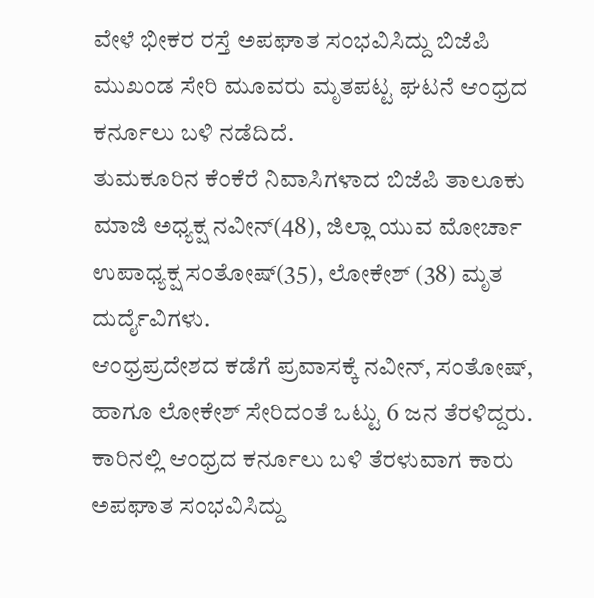ವೇಳೆ ಭೀಕರ ರಸ್ತೆ ಅಪಘಾತ ಸಂಭವಿಸಿದ್ದು ಬಿಜೆಪಿ ಮುಖಂಡ ಸೇರಿ ಮೂವರು ಮೃತಪಟ್ಟ ಘಟನೆ ಆಂಧ್ರದ ಕರ್ನೂಲು ಬಳಿ ನಡೆದಿದೆ.
ತುಮಕೂರಿನ ಕೆಂಕೆರೆ ನಿವಾಸಿಗಳಾದ ಬಿಜೆಪಿ ತಾಲೂಕು ಮಾಜಿ ಅಧ್ಯಕ್ಷ ನವೀನ್(48), ಜಿಲ್ಲಾ ಯುವ ಮೋರ್ಚಾ ಉಪಾಧ್ಯಕ್ಷ ಸಂತೋಷ್(35), ಲೋಕೇಶ್ (38) ಮೃತ ದುರ್ದೈವಿಗಳು.
ಆಂಧ್ರಪ್ರದೇಶದ ಕಡೆಗೆ ಪ್ರವಾಸಕ್ಕೆ ನವೀನ್, ಸಂತೋಷ್, ಹಾಗೂ ಲೋಕೇಶ್ ಸೇರಿದಂತೆ ಒಟ್ಟು 6 ಜನ ತೆರಳಿದ್ದರು. ಕಾರಿನಲ್ಲಿ ಆಂಧ್ರದ ಕರ್ನೂಲು ಬಳಿ ತೆರಳುವಾಗ ಕಾರು ಅಪಘಾತ ಸಂಭವಿಸಿದ್ದು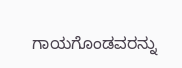ಗಾಯಗೊಂಡವರನ್ನು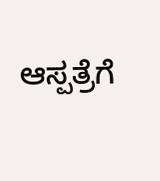ಆಸ್ಪತ್ರೆಗೆ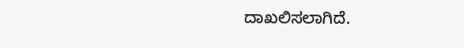ದಾಖಲಿಸಲಾಗಿದೆ.